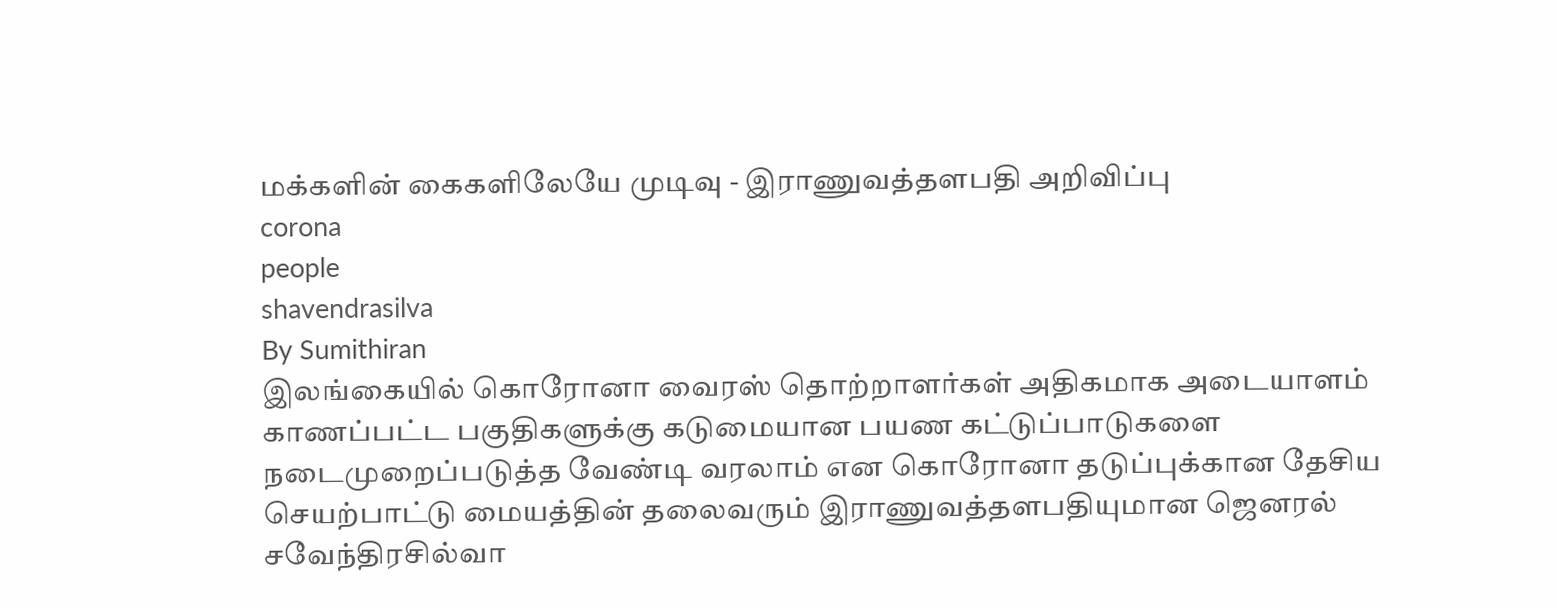மக்களின் கைகளிலேயே முடிவு - இராணுவத்தளபதி அறிவிப்பு
corona
people
shavendrasilva
By Sumithiran
இலங்கையில் கொரோனா வைரஸ் தொற்றாளர்கள் அதிகமாக அடையாளம் காணப்பட்ட பகுதிகளுக்கு கடுமையான பயண கட்டுப்பாடுகளை நடைமுறைப்படுத்த வேண்டி வரலாம் என கொரோனா தடுப்புக்கான தேசிய செயற்பாட்டு மையத்தின் தலைவரும் இராணுவத்தளபதியுமான ஜெனரல் சவேந்திரசில்வா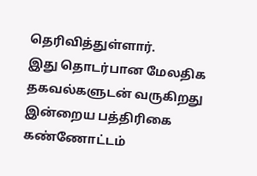தெரிவித்துள்ளார்.
இது தொடர்பான மேலதிக தகவல்களுடன் வருகிறது இன்றைய பத்திரிகை கண்ணோட்டம்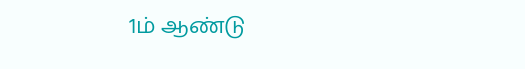1ம் ஆண்டு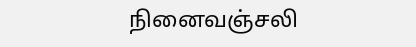நினைவஞ்சலி